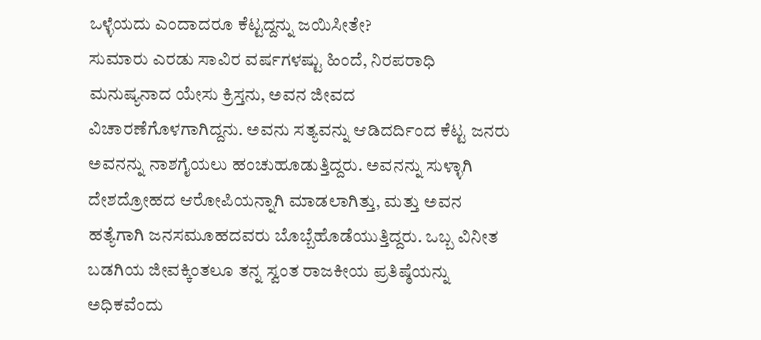ಒಳ್ಳೆಯದು ಎಂದಾದರೂ ಕೆಟ್ಟದ್ದನ್ನು ಜಯಿಸೀತೇ?
ಸುಮಾರು ಎರಡು ಸಾವಿರ ವರ್ಷಗಳಷ್ಟು ಹಿಂದೆ, ನಿರಪರಾಧಿ ಮನುಷ್ಯನಾದ ಯೇಸು ಕ್ರಿಸ್ತನು, ಅವನ ಜೀವದ ವಿಚಾರಣೆಗೊಳಗಾಗಿದ್ದನು. ಅವನು ಸತ್ಯವನ್ನು ಆಡಿದರ್ದಿಂದ ಕೆಟ್ಟ ಜನರು ಅವನನ್ನು ನಾಶಗೈಯಲು ಹಂಚುಹೂಡುತ್ತಿದ್ದರು. ಅವನನ್ನು ಸುಳ್ಳಾಗಿ ದೇಶದ್ರೋಹದ ಆರೋಪಿಯನ್ನಾಗಿ ಮಾಡಲಾಗಿತ್ತು, ಮತ್ತು ಅವನ ಹತ್ಯೆಗಾಗಿ ಜನಸಮೂಹದವರು ಬೊಬ್ಬೆಹೊಡೆಯುತ್ತಿದ್ದರು. ಒಬ್ಬ ವಿನೀತ ಬಡಗಿಯ ಜೀವಕ್ಕಿಂತಲೂ ತನ್ನ ಸ್ವಂತ ರಾಜಕೀಯ ಪ್ರತಿಷ್ಠೆಯನ್ನು ಅಧಿಕವೆಂದು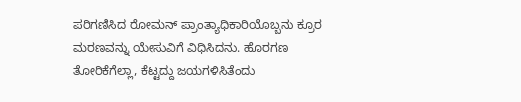ಪರಿಗಣಿಸಿದ ರೋಮನ್ ಪ್ರಾಂತ್ಯಾಧಿಕಾರಿಯೊಬ್ಬನು ಕ್ರೂರ ಮರಣವನ್ನು ಯೇಸುವಿಗೆ ವಿಧಿಸಿದನು. ಹೊರಗಣ ತೋರಿಕೆಗೆಲ್ಲಾ, ಕೆಟ್ಟದ್ದು ಜಯಗಳಿಸಿತೆಂದು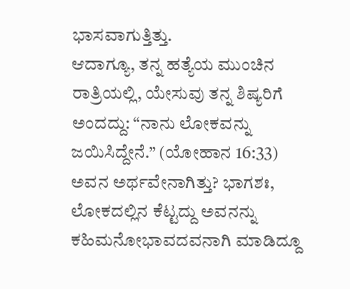ಭಾಸವಾಗುತ್ತಿತ್ತು.
ಆದಾಗ್ಯೂ, ತನ್ನ ಹತ್ಯೆಯ ಮುಂಚಿನ ರಾತ್ರಿಯಲ್ಲಿ, ಯೇಸುವು ತನ್ನ ಶಿಷ್ಯರಿಗೆ ಅಂದದ್ದು: “ನಾನು ಲೋಕವನ್ನು ಜಯಿಸಿದ್ದೇನೆ.” (ಯೋಹಾನ 16:33) ಅವನ ಅರ್ಥವೇನಾಗಿತ್ತು? ಭಾಗಶಃ, ಲೋಕದಲ್ಲಿನ ಕೆಟ್ಟದ್ದು ಅವನನ್ನು ಕಹಿಮನೋಭಾವದವನಾಗಿ ಮಾಡಿದ್ದೂ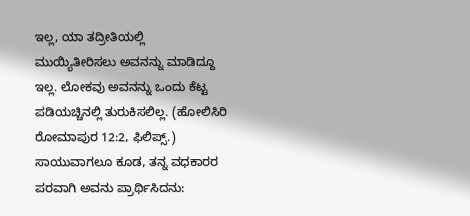ಇಲ್ಲ, ಯಾ ತದ್ರೀತಿಯಲ್ಲಿ ಮುಯ್ಯಿತೀರಿಸಲು ಅವನನ್ನು ಮಾಡಿದ್ದೂ ಇಲ್ಲ. ಲೋಕವು ಅವನನ್ನು ಒಂದು ಕೆಟ್ಟ ಪಡಿಯಚ್ಚಿನಲ್ಲಿ ತುರುಕಿಸಲಿಲ್ಲ. (ಹೋಲಿಸಿರಿ ರೋಮಾಪುರ 12:2, ಫಿಲಿಪ್ಸ್.) ಸಾಯುವಾಗಲೂ ಕೂಡ, ತನ್ನ ವಧಕಾರರ ಪರವಾಗಿ ಅವನು ಪ್ರಾರ್ಥಿಸಿದನು: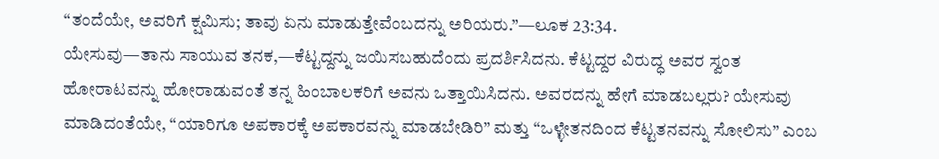“ತಂದೆಯೇ, ಅವರಿಗೆ ಕ್ಷಮಿಸು; ತಾವು ಏನು ಮಾಡುತ್ತೇವೆಂಬದನ್ನು ಅರಿಯರು.”—ಲೂಕ 23:34.
ಯೇಸುವು—ತಾನು ಸಾಯುವ ತನಕ,—ಕೆಟ್ಟದ್ದನ್ನು ಜಯಿಸಬಹುದೆಂದು ಪ್ರದರ್ಶಿಸಿದನು. ಕೆಟ್ಟದ್ದರ ವಿರುದ್ಧ ಅವರ ಸ್ವಂತ ಹೋರಾಟವನ್ನು ಹೋರಾಡುವಂತೆ ತನ್ನ ಹಿಂಬಾಲಕರಿಗೆ ಅವನು ಒತ್ತಾಯಿಸಿದನು. ಅವರದನ್ನು ಹೇಗೆ ಮಾಡಬಲ್ಲರು? ಯೇಸುವು ಮಾಡಿದಂತೆಯೇ, “ಯಾರಿಗೂ ಅಪಕಾರಕ್ಕೆ ಅಪಕಾರವನ್ನು ಮಾಡಬೇಡಿರಿ” ಮತ್ತು “ಒಳ್ಳೇತನದಿಂದ ಕೆಟ್ಟತನವನ್ನು ಸೋಲಿಸು” ಎಂಬ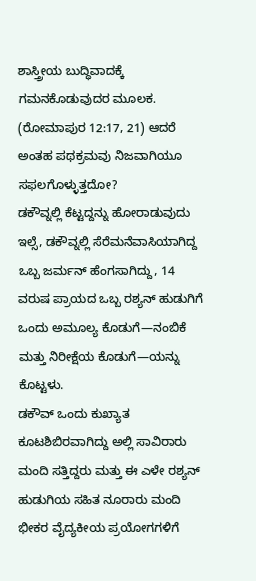ಶಾಸ್ತ್ರೀಯ ಬುದ್ಧಿವಾದಕ್ಕೆ ಗಮನಕೊಡುವುದರ ಮೂಲಕ. (ರೋಮಾಪುರ 12:17, 21) ಆದರೆ ಅಂತಹ ಪಥಕ್ರಮವು ನಿಜವಾಗಿಯೂ ಸಫಲಗೊಳ್ಳುತ್ತದೋ?
ಡಕೌವ್ನಲ್ಲಿ ಕೆಟ್ಟದ್ದನ್ನು ಹೋರಾಡುವುದು
ಇಲ್ಸೆ, ಡಕೌವ್ನಲ್ಲಿ ಸೆರೆಮನೆವಾಸಿಯಾಗಿದ್ದ ಒಬ್ಬ ಜರ್ಮನ್ ಹೆಂಗಸಾಗಿದ್ದು, 14 ವರುಷ ಪ್ರಾಯದ ಒಬ್ಬ ರಶ್ಯನ್ ಹುಡುಗಿಗೆ ಒಂದು ಅಮೂಲ್ಯ ಕೊಡುಗೆ—ನಂಬಿಕೆ ಮತ್ತು ನಿರೀಕ್ಷೆಯ ಕೊಡುಗೆ—ಯನ್ನು ಕೊಟ್ಟಳು.
ಡಕೌವ್ ಒಂದು ಕುಖ್ಯಾತ ಕೂಟಶಿಬಿರವಾಗಿದ್ದು ಅಲ್ಲಿ ಸಾವಿರಾರು ಮಂದಿ ಸತ್ತಿದ್ದರು ಮತ್ತು ಈ ಎಳೇ ರಶ್ಯನ್ ಹುಡುಗಿಯ ಸಹಿತ ನೂರಾರು ಮಂದಿ ಭೀಕರ ವೈದ್ಯಕೀಯ ಪ್ರಯೋಗಗಳಿಗೆ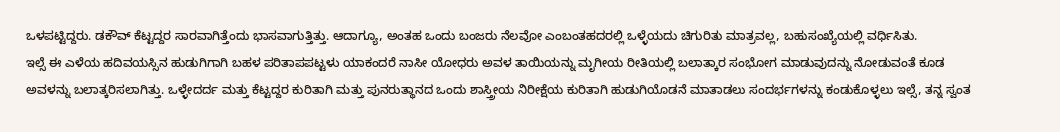ಒಳಪಟ್ಟಿದ್ದರು. ಡಕೌವ್ ಕೆಟ್ಟದ್ದರ ಸಾರವಾಗಿತ್ತೆಂದು ಭಾಸವಾಗುತ್ತಿತ್ತು. ಆದಾಗ್ಯೂ, ಅಂತಹ ಒಂದು ಬಂಜರು ನೆಲವೋ ಎಂಬಂತಹದರಲ್ಲಿ ಒಳ್ಳೆಯದು ಚಿಗುರಿತು ಮಾತ್ರವಲ್ಲ, ಬಹುಸಂಖ್ಯೆಯಲ್ಲಿ ವರ್ಧಿಸಿತು.
ಇಲ್ಸೆ ಈ ಎಳೆಯ ಹದಿವಯಸ್ಸಿನ ಹುಡುಗಿಗಾಗಿ ಬಹಳ ಪರಿತಾಪಪಟ್ಟಳು ಯಾಕಂದರೆ ನಾಸೀ ಯೋಧರು ಅವಳ ತಾಯಿಯನ್ನು ಮೃಗೀಯ ರೀತಿಯಲ್ಲಿ ಬಲಾತ್ಕಾರ ಸಂಭೋಗ ಮಾಡುವುದನ್ನು ನೋಡುವಂತೆ ಕೂಡ ಅವಳನ್ನು ಬಲಾತ್ಕರಿಸಲಾಗಿತ್ತು. ಒಳ್ಳೇದರ್ದ ಮತ್ತು ಕೆಟ್ಟದ್ದರ ಕುರಿತಾಗಿ ಮತ್ತು ಪುನರುತ್ಥಾನದ ಒಂದು ಶಾಸ್ತ್ರೀಯ ನಿರೀಕ್ಷೆಯ ಕುರಿತಾಗಿ ಹುಡುಗಿಯೊಡನೆ ಮಾತಾಡಲು ಸಂದರ್ಭಗಳನ್ನು ಕಂಡುಕೊಳ್ಳಲು ಇಲ್ಸೆ, ತನ್ನ ಸ್ವಂತ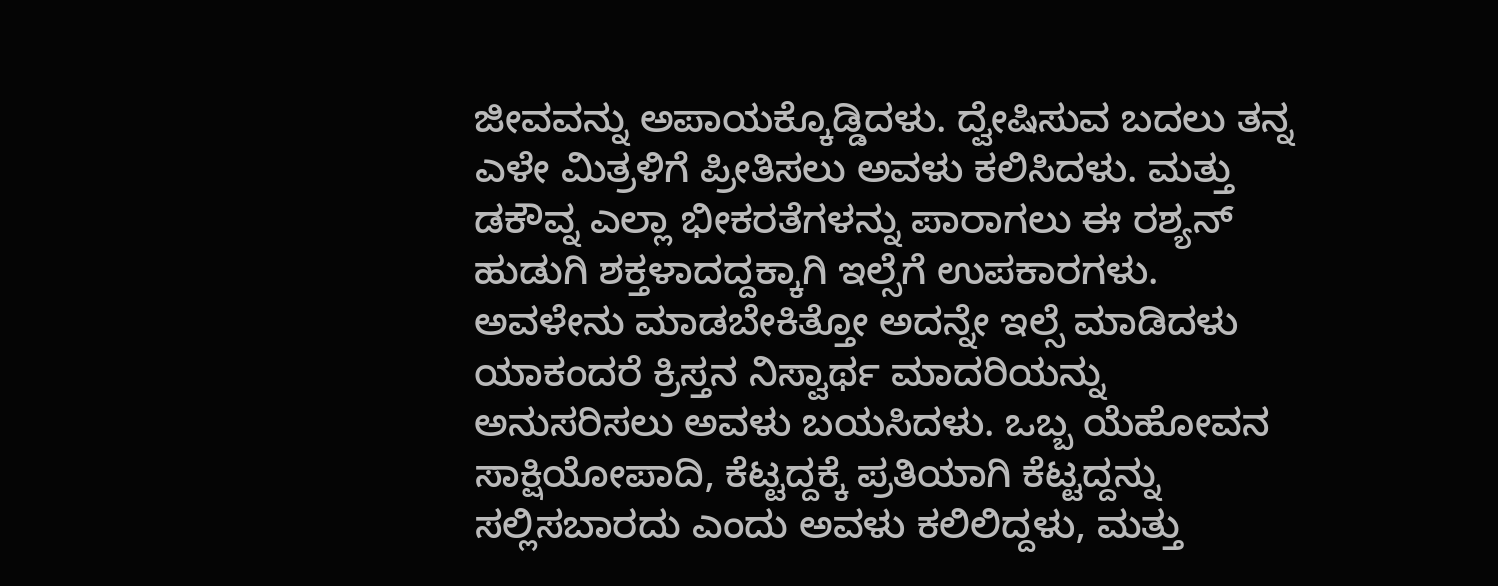ಜೀವವನ್ನು ಅಪಾಯಕ್ಕೊಡ್ಡಿದಳು. ದ್ವೇಷಿಸುವ ಬದಲು ತನ್ನ ಎಳೇ ಮಿತ್ರಳಿಗೆ ಪ್ರೀತಿಸಲು ಅವಳು ಕಲಿಸಿದಳು. ಮತ್ತು ಡಕೌವ್ನ ಎಲ್ಲಾ ಭೀಕರತೆಗಳನ್ನು ಪಾರಾಗಲು ಈ ರಶ್ಯನ್ ಹುಡುಗಿ ಶಕ್ತಳಾದದ್ದಕ್ಕಾಗಿ ಇಲ್ಸೆಗೆ ಉಪಕಾರಗಳು.
ಅವಳೇನು ಮಾಡಬೇಕಿತ್ತೋ ಅದನ್ನೇ ಇಲ್ಸೆ ಮಾಡಿದಳು ಯಾಕಂದರೆ ಕ್ರಿಸ್ತನ ನಿಸ್ವಾರ್ಥ ಮಾದರಿಯನ್ನು ಅನುಸರಿಸಲು ಅವಳು ಬಯಸಿದಳು. ಒಬ್ಬ ಯೆಹೋವನ ಸಾಕ್ಷಿಯೋಪಾದಿ, ಕೆಟ್ಟದ್ದಕ್ಕೆ ಪ್ರತಿಯಾಗಿ ಕೆಟ್ಟದ್ದನ್ನು ಸಲ್ಲಿಸಬಾರದು ಎಂದು ಅವಳು ಕಲಿಲಿದ್ದಳು, ಮತ್ತು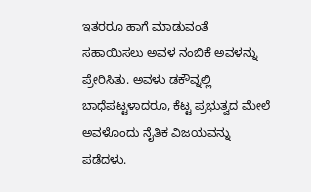ಇತರರೂ ಹಾಗೆ ಮಾಡುವಂತೆ ಸಹಾಯಿಸಲು ಅವಳ ನಂಬಿಕೆ ಅವಳನ್ನು ಪ್ರೇರಿಸಿತು. ಅವಳು ಡಕೌವ್ನಲ್ಲಿ ಬಾಧೆಪಟ್ಟಳಾದರೂ, ಕೆಟ್ಟ ಪ್ರಭುತ್ವದ ಮೇಲೆ ಅವಳೊಂದು ನೈತಿಕ ವಿಜಯವನ್ನು ಪಡೆದಳು.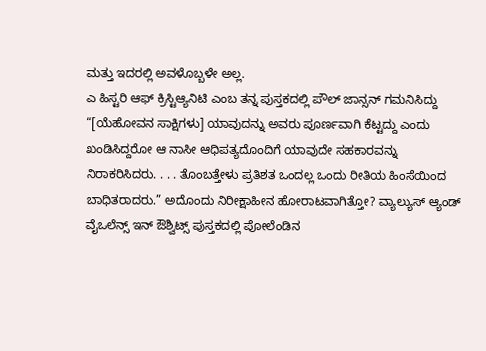ಮತ್ತು ಇದರಲ್ಲಿ ಅವಳೊಬ್ಬಳೇ ಅಲ್ಲ.
ಎ ಹಿಸ್ಟರಿ ಆಫ್ ಕ್ರಿಸ್ಟಿಆ್ಯನಿಟಿ ಎಂಬ ತನ್ನ ಪುಸ್ತಕದಲ್ಲಿ ಪೌಲ್ ಜಾನ್ಸನ್ ಗಮನಿಸಿದ್ದು “[ಯೆಹೋವನ ಸಾಕ್ಷಿಗಳು] ಯಾವುದನ್ನು ಅವರು ಪೂರ್ಣವಾಗಿ ಕೆಟ್ಟದ್ದು ಎಂದು ಖಂಡಿಸಿದ್ದರೋ ಆ ನಾಸೀ ಆಧಿಪತ್ಯದೊಂದಿಗೆ ಯಾವುದೇ ಸಹಕಾರವನ್ನು ನಿರಾಕರಿಸಿದರು. . . . ತೊಂಬತ್ತೇಳು ಪ್ರತಿಶತ ಒಂದಲ್ಲ ಒಂದು ರೀತಿಯ ಹಿಂಸೆಯಿಂದ ಬಾಧಿತರಾದರು.” ಅದೊಂದು ನಿರೀಕ್ಷಾಹೀನ ಹೋರಾಟವಾಗಿತ್ತೋ? ವ್ಯಾಲ್ಯುಸ್ ಆ್ಯಂಡ್ ವೈಒಲೆನ್ಸ್ ಇನ್ ಔಶ್ವಿಟ್ಸ್ ಪುಸ್ತಕದಲ್ಲಿ ಪೋಲೆಂಡಿನ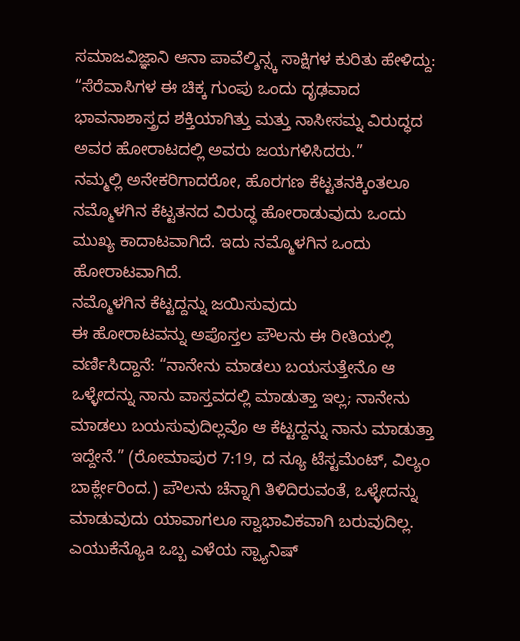ಸಮಾಜವಿಜ್ಞಾನಿ ಆನಾ ಪಾವೆಲ್ಶಿನ್ಸ್ಕ ಸಾಕ್ಷಿಗಳ ಕುರಿತು ಹೇಳಿದ್ದು: “ಸೆರೆವಾಸಿಗಳ ಈ ಚಿಕ್ಕ ಗುಂಪು ಒಂದು ದೃಢವಾದ ಭಾವನಾಶಾಸ್ತ್ರದ ಶಕ್ತಿಯಾಗಿತ್ತು ಮತ್ತು ನಾಸೀಸಮ್ನ ವಿರುದ್ಧದ ಅವರ ಹೋರಾಟದಲ್ಲಿ ಅವರು ಜಯಗಳಿಸಿದರು.”
ನಮ್ಮಲ್ಲಿ ಅನೇಕರಿಗಾದರೋ, ಹೊರಗಣ ಕೆಟ್ಟತನಕ್ಕಿಂತಲೂ ನಮ್ಮೊಳಗಿನ ಕೆಟ್ಟತನದ ವಿರುದ್ಧ ಹೋರಾಡುವುದು ಒಂದು ಮುಖ್ಯ ಕಾದಾಟವಾಗಿದೆ. ಇದು ನಮ್ಮೊಳಗಿನ ಒಂದು ಹೋರಾಟವಾಗಿದೆ.
ನಮ್ಮೊಳಗಿನ ಕೆಟ್ಟದ್ದನ್ನು ಜಯಿಸುವುದು
ಈ ಹೋರಾಟವನ್ನು ಅಪೊಸ್ತಲ ಪೌಲನು ಈ ರೀತಿಯಲ್ಲಿ ವರ್ಣಿಸಿದ್ದಾನೆ: “ನಾನೇನು ಮಾಡಲು ಬಯಸುತ್ತೇನೊ ಆ ಒಳ್ಳೇದನ್ನು ನಾನು ವಾಸ್ತವದಲ್ಲಿ ಮಾಡುತ್ತಾ ಇಲ್ಲ; ನಾನೇನು ಮಾಡಲು ಬಯಸುವುದಿಲ್ಲವೊ ಆ ಕೆಟ್ಟದ್ದನ್ನು ನಾನು ಮಾಡುತ್ತಾ ಇದ್ದೇನೆ.” (ರೋಮಾಪುರ 7:19, ದ ನ್ಯೂ ಟೆಸ್ಟಮೆಂಟ್, ವಿಲ್ಯಂ ಬಾರ್ಕ್ಲೇರಿಂದ.) ಪೌಲನು ಚೆನ್ನಾಗಿ ತಿಳಿದಿರುವಂತೆ, ಒಳ್ಳೇದನ್ನು ಮಾಡುವುದು ಯಾವಾಗಲೂ ಸ್ವಾಭಾವಿಕವಾಗಿ ಬರುವುದಿಲ್ಲ.
ಎಯುಕೆನ್ಯೊa ಒಬ್ಬ ಎಳೆಯ ಸ್ಪ್ಯಾನಿಷ್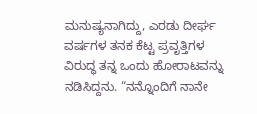ಮನುಷ್ಯನಾಗಿದ್ದು, ಎರಡು ದೀರ್ಘ ವರ್ಷಗಳ ತನಕ ಕೆಟ್ಟ ಪ್ರವೃತ್ತಿಗಳ ವಿರುದ್ಧ ತನ್ನ ಒಂದು ಹೋರಾಟವನ್ನು ನಡಿಸಿದ್ದನು. “ನನ್ನೊಂದಿಗೆ ನಾನೇ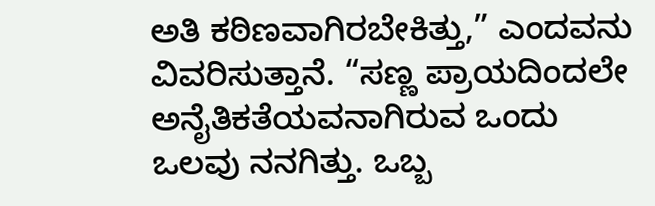ಅತಿ ಕಠಿಣವಾಗಿರಬೇಕಿತ್ತು,” ಎಂದವನು ವಿವರಿಸುತ್ತಾನೆ. “ಸಣ್ಣ ಪ್ರಾಯದಿಂದಲೇ ಅನೈತಿಕತೆಯವನಾಗಿರುವ ಒಂದು ಒಲವು ನನಗಿತ್ತು. ಒಬ್ಬ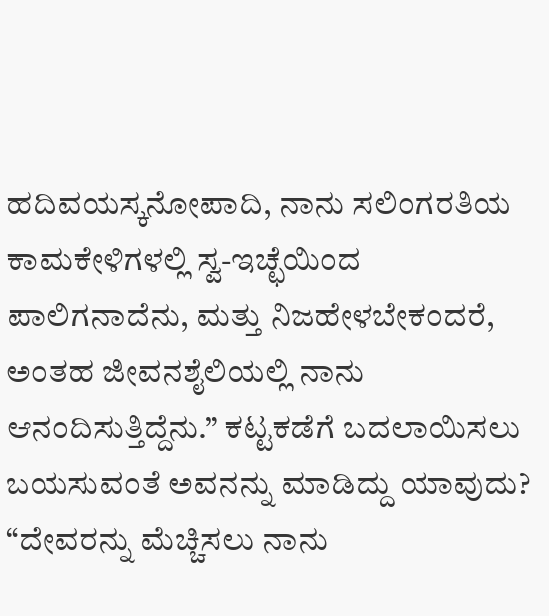ಹದಿವಯಸ್ಕನೋಪಾದಿ, ನಾನು ಸಲಿಂಗರತಿಯ ಕಾಮಕೇಳಿಗಳಲ್ಲಿ ಸ್ವ-ಇಚ್ಛೆಯಿಂದ ಪಾಲಿಗನಾದೆನು, ಮತ್ತು ನಿಜಹೇಳಬೇಕಂದರೆ, ಅಂತಹ ಜೀವನಶೈಲಿಯಲ್ಲಿ ನಾನು ಆನಂದಿಸುತ್ತಿದ್ದೆನು.” ಕಟ್ಟಕಡೆಗೆ ಬದಲಾಯಿಸಲು ಬಯಸುವಂತೆ ಅವನನ್ನು ಮಾಡಿದ್ದು ಯಾವುದು?
“ದೇವರನ್ನು ಮೆಚ್ಚಿಸಲು ನಾನು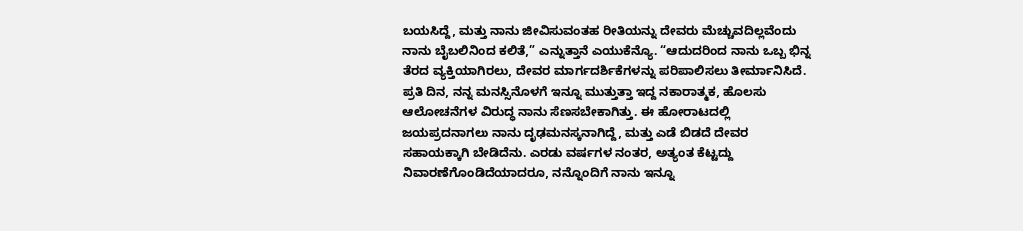ಬಯಸಿದ್ದೆ, ಮತ್ತು ನಾನು ಜೀವಿಸುವಂತಹ ರೀತಿಯನ್ನು ದೇವರು ಮೆಚ್ಚುವದಿಲ್ಲವೆಂದು ನಾನು ಬೈಬಲಿನಿಂದ ಕಲಿತೆ,” ಎನ್ನುತ್ತಾನೆ ಎಯುಕೆನ್ಯೊ. “ಆದುದರಿಂದ ನಾನು ಒಬ್ಬ ಭಿನ್ನ ತೆರದ ವ್ಯಕ್ತಿಯಾಗಿರಲು, ದೇವರ ಮಾರ್ಗದರ್ಶಿಕೆಗಳನ್ನು ಪರಿಪಾಲಿಸಲು ತೀರ್ಮಾನಿಸಿದೆ. ಪ್ರತಿ ದಿನ, ನನ್ನ ಮನಸ್ಸಿನೊಳಗೆ ಇನ್ನೂ ಮುತ್ತುತ್ತಾ ಇದ್ದ ನಕಾರಾತ್ಮಕ, ಹೊಲಸು ಆಲೋಚನೆಗಳ ವಿರುದ್ಧ ನಾನು ಸೆಣಸಬೇಕಾಗಿತ್ತು. ಈ ಹೋರಾಟದಲ್ಲಿ ಜಯಪ್ರದನಾಗಲು ನಾನು ದೃಢಮನಸ್ಕನಾಗಿದ್ದೆ, ಮತ್ತು ಎಡೆ ಬಿಡದೆ ದೇವರ ಸಹಾಯಕ್ಕಾಗಿ ಬೇಡಿದೆನು. ಎರಡು ವರ್ಷಗಳ ನಂತರ, ಅತ್ಯಂತ ಕೆಟ್ಟದ್ದು ನಿವಾರಣೆಗೊಂಡಿದೆಯಾದರೂ, ನನ್ನೊಂದಿಗೆ ನಾನು ಇನ್ನೂ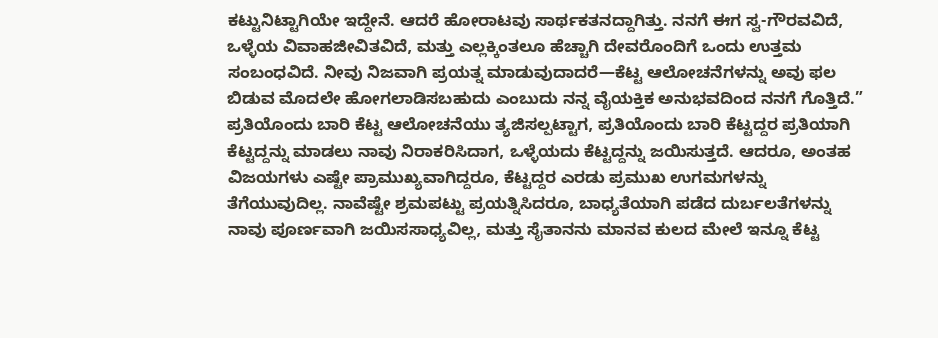ಕಟ್ಟುನಿಟ್ಟಾಗಿಯೇ ಇದ್ದೇನೆ. ಆದರೆ ಹೋರಾಟವು ಸಾರ್ಥಕತನದ್ದಾಗಿತ್ತು. ನನಗೆ ಈಗ ಸ್ವ-ಗೌರವವಿದೆ, ಒಳ್ಳೆಯ ವಿವಾಹಜೀವಿತವಿದೆ, ಮತ್ತು ಎಲ್ಲಕ್ಕಿಂತಲೂ ಹೆಚ್ಚಾಗಿ ದೇವರೊಂದಿಗೆ ಒಂದು ಉತ್ತಮ ಸಂಬಂಧವಿದೆ. ನೀವು ನಿಜವಾಗಿ ಪ್ರಯತ್ನ ಮಾಡುವುದಾದರೆ—ಕೆಟ್ಟ ಆಲೋಚನೆಗಳನ್ನು ಅವು ಫಲ ಬಿಡುವ ಮೊದಲೇ ಹೋಗಲಾಡಿಸಬಹುದು ಎಂಬುದು ನನ್ನ ವೈಯಕ್ತಿಕ ಅನುಭವದಿಂದ ನನಗೆ ಗೊತ್ತಿದೆ.”
ಪ್ರತಿಯೊಂದು ಬಾರಿ ಕೆಟ್ಟ ಆಲೋಚನೆಯು ತ್ಯಜಿಸಲ್ಪಟ್ಟಾಗ, ಪ್ರತಿಯೊಂದು ಬಾರಿ ಕೆಟ್ಟದ್ದರ ಪ್ರತಿಯಾಗಿ ಕೆಟ್ಟದ್ದನ್ನು ಮಾಡಲು ನಾವು ನಿರಾಕರಿಸಿದಾಗ, ಒಳ್ಳೆಯದು ಕೆಟ್ಟದ್ದನ್ನು ಜಯಿಸುತ್ತದೆ. ಆದರೂ, ಅಂತಹ ವಿಜಯಗಳು ಎಷ್ಟೇ ಪ್ರಾಮುಖ್ಯವಾಗಿದ್ದರೂ, ಕೆಟ್ಟದ್ದರ ಎರಡು ಪ್ರಮುಖ ಉಗಮಗಳನ್ನು ತೆಗೆಯುವುದಿಲ್ಲ. ನಾವೆಷ್ಟೇ ಶ್ರಮಪಟ್ಟು ಪ್ರಯತ್ನಿಸಿದರೂ, ಬಾಧ್ಯತೆಯಾಗಿ ಪಡೆದ ದುರ್ಬಲತೆಗಳನ್ನು ನಾವು ಪೂರ್ಣವಾಗಿ ಜಯಿಸಸಾಧ್ಯವಿಲ್ಲ, ಮತ್ತು ಸೈತಾನನು ಮಾನವ ಕುಲದ ಮೇಲೆ ಇನ್ನೂ ಕೆಟ್ಟ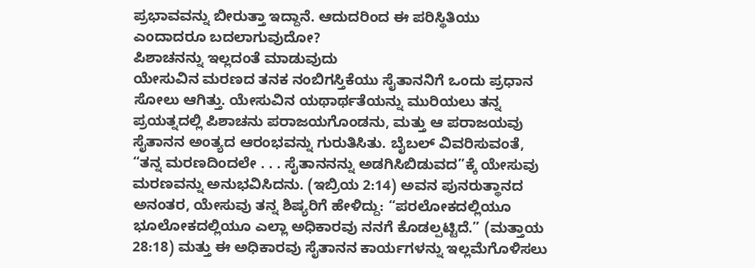ಪ್ರಭಾವವನ್ನು ಬೀರುತ್ತಾ ಇದ್ದಾನೆ. ಆದುದರಿಂದ ಈ ಪರಿಸ್ಥಿತಿಯು ಎಂದಾದರೂ ಬದಲಾಗುವುದೋ?
ಪಿಶಾಚನನ್ನು ಇಲ್ಲದಂತೆ ಮಾಡುವುದು
ಯೇಸುವಿನ ಮರಣದ ತನಕ ನಂಬಿಗಸ್ತಿಕೆಯು ಸೈತಾನನಿಗೆ ಒಂದು ಪ್ರಧಾನ ಸೋಲು ಆಗಿತ್ತು. ಯೇಸುವಿನ ಯಥಾರ್ಥತೆಯನ್ನು ಮುರಿಯಲು ತನ್ನ ಪ್ರಯತ್ನದಲ್ಲಿ ಪಿಶಾಚನು ಪರಾಜಯಗೊಂಡನು, ಮತ್ತು ಆ ಪರಾಜಯವು ಸೈತಾನನ ಅಂತ್ಯದ ಆರಂಭವನ್ನು ಗುರುತಿಸಿತು. ಬೈಬಲ್ ವಿವರಿಸುವಂತೆ, “ತನ್ನ ಮರಣದಿಂದಲೇ . . . ಸೈತಾನನನ್ನು ಅಡಗಿಸಿಬಿಡುವದ”ಕ್ಕೆ ಯೇಸುವು ಮರಣವನ್ನು ಅನುಭವಿಸಿದನು. (ಇಬ್ರಿಯ 2:14) ಅವನ ಪುನರುತ್ಥಾನದ ಅನಂತರ, ಯೇಸುವು ತನ್ನ ಶಿಷ್ಯರಿಗೆ ಹೇಳಿದ್ದು: “ಪರಲೋಕದಲ್ಲಿಯೂ ಭೂಲೋಕದಲ್ಲಿಯೂ ಎಲ್ಲಾ ಅಧಿಕಾರವು ನನಗೆ ಕೊಡಲ್ಪಟ್ಟಿದೆ.” (ಮತ್ತಾಯ 28:18) ಮತ್ತು ಈ ಅಧಿಕಾರವು ಸೈತಾನನ ಕಾರ್ಯಗಳನ್ನು ಇಲ್ಲಮೆಗೊಳಿಸಲು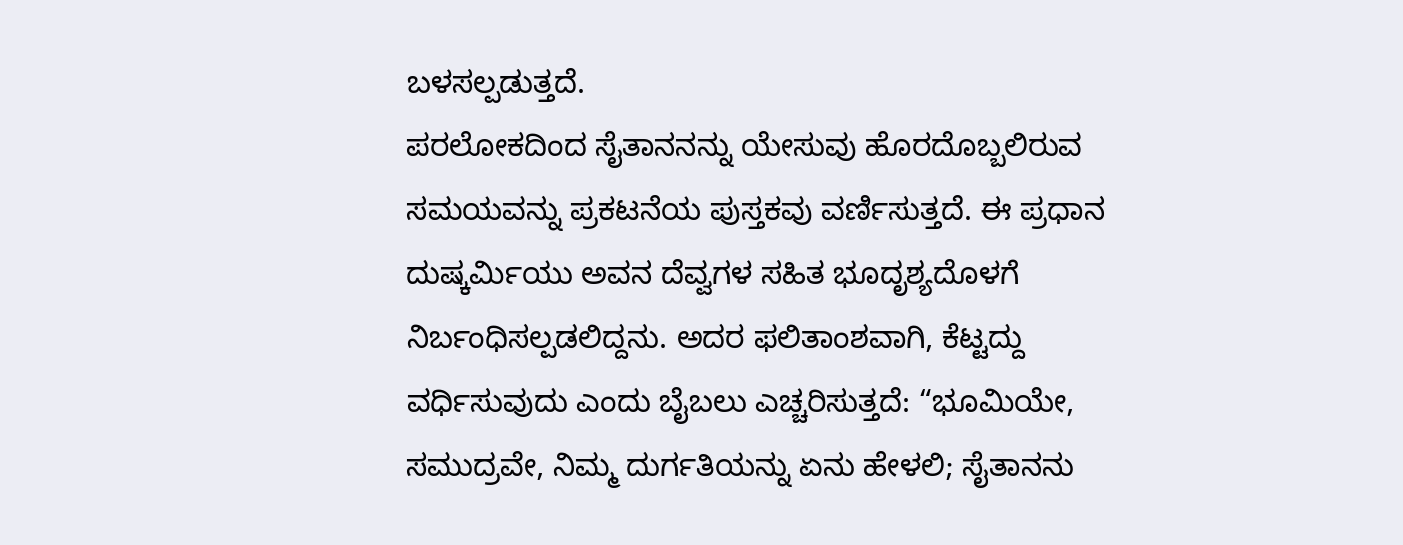ಬಳಸಲ್ಪಡುತ್ತದೆ.
ಪರಲೋಕದಿಂದ ಸೈತಾನನನ್ನು ಯೇಸುವು ಹೊರದೊಬ್ಬಲಿರುವ ಸಮಯವನ್ನು ಪ್ರಕಟನೆಯ ಪುಸ್ತಕವು ವರ್ಣಿಸುತ್ತದೆ. ಈ ಪ್ರಧಾನ ದುಷ್ಕರ್ಮಿಯು ಅವನ ದೆವ್ವಗಳ ಸಹಿತ ಭೂದೃಶ್ಯದೊಳಗೆ ನಿರ್ಬಂಧಿಸಲ್ಪಡಲಿದ್ದನು. ಅದರ ಫಲಿತಾಂಶವಾಗಿ, ಕೆಟ್ಟದ್ದು ವರ್ಧಿಸುವುದು ಎಂದು ಬೈಬಲು ಎಚ್ಚರಿಸುತ್ತದೆ: “ಭೂಮಿಯೇ, ಸಮುದ್ರವೇ, ನಿಮ್ಮ ದುರ್ಗತಿಯನ್ನು ಏನು ಹೇಳಲಿ; ಸೈತಾನನು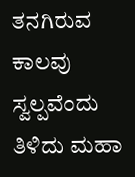ತನಗಿರುವ ಕಾಲವು ಸ್ವಲ್ಪವೆಂದು ತಿಳಿದು ಮಹಾ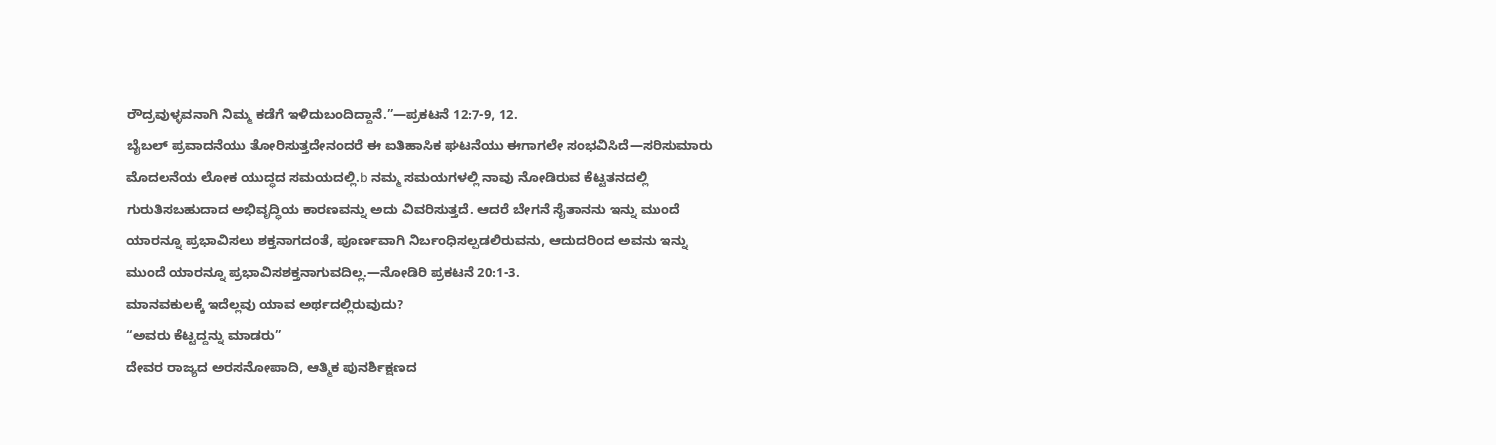ರೌದ್ರವುಳ್ಳವನಾಗಿ ನಿಮ್ಮ ಕಡೆಗೆ ಇಳಿದುಬಂದಿದ್ದಾನೆ.”—ಪ್ರಕಟನೆ 12:7-9, 12.
ಬೈಬಲ್ ಪ್ರವಾದನೆಯು ತೋರಿಸುತ್ತದೇನಂದರೆ ಈ ಐತಿಹಾಸಿಕ ಘಟನೆಯು ಈಗಾಗಲೇ ಸಂಭವಿಸಿದೆ—ಸರಿಸುಮಾರು ಮೊದಲನೆಯ ಲೋಕ ಯುದ್ಧದ ಸಮಯದಲ್ಲಿ.b ನಮ್ಮ ಸಮಯಗಳಲ್ಲಿ ನಾವು ನೋಡಿರುವ ಕೆಟ್ಟತನದಲ್ಲಿ ಗುರುತಿಸಬಹುದಾದ ಅಭಿವೃದ್ಧಿಯ ಕಾರಣವನ್ನು ಅದು ವಿವರಿಸುತ್ತದೆ. ಆದರೆ ಬೇಗನೆ ಸೈತಾನನು ಇನ್ನು ಮುಂದೆ ಯಾರನ್ನೂ ಪ್ರಭಾವಿಸಲು ಶಕ್ತನಾಗದಂತೆ, ಪೂರ್ಣವಾಗಿ ನಿರ್ಬಂಧಿಸಲ್ಪಡಲಿರುವನು, ಆದುದರಿಂದ ಅವನು ಇನ್ನು ಮುಂದೆ ಯಾರನ್ನೂ ಪ್ರಭಾವಿಸಶಕ್ತನಾಗುವದಿಲ್ಲ.—ನೋಡಿರಿ ಪ್ರಕಟನೆ 20:1-3.
ಮಾನವಕುಲಕ್ಕೆ ಇದೆಲ್ಲವು ಯಾವ ಅರ್ಥದಲ್ಲಿರುವುದು?
“ಅವರು ಕೆಟ್ಟದ್ದನ್ನು ಮಾಡರು”
ದೇವರ ರಾಜ್ಯದ ಅರಸನೋಪಾದಿ, ಆತ್ಮಿಕ ಪುನರ್ಶಿಕ್ಷಣದ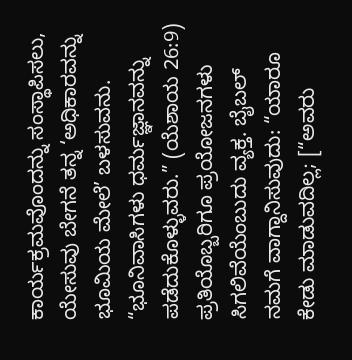ಕಾರ್ಯಕ್ರಮವೊಂದನ್ನು ಸಂಸ್ಥಾಪಿಸಲು, ಯೇಸುವು ಬೇಗನೆ ತನ್ನ ‘ಅಧಿಕಾರವನ್ನು ಭೂಮಿಯ ಮೇಲೆ’ ಬಳಸುವನು. “ಭೂನಿವಾಸಿಗಳು ಧರ್ಮಜ್ಞಾನವನ್ನು ಪಡೆದುಕೊಳ್ಳುವರು.” (ಯೆಶಾಯ 26:9) ಪ್ರತಿಯೊಬ್ಬರಿಗೂ ಪ್ರಯೋಜನಗಳು ಸಿಗಲಿವೆಯೆಂಬುದು ವ್ಯಕ್ತ. ಬೈಬಲ್ ನಮಗೆ ವಾಗ್ದಾನಿಸುವುದು: “ಯಾರೂ ಕೇಡು ಮಾಡುವದಿಲ್ಲ; [“ಅವರು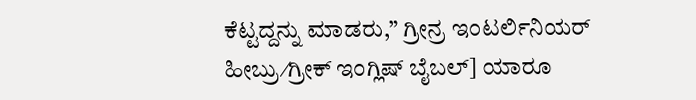ಕೆಟ್ಟದ್ದನ್ನು ಮಾಡರು,” ಗ್ರೀನ್ರ ಇಂಟರ್ಲಿನಿಯರ್ ಹೀಬ್ರು⁄ಗ್ರೀಕ್ ಇಂಗ್ಲಿಷ್ ಬೈಬಲ್] ಯಾರೂ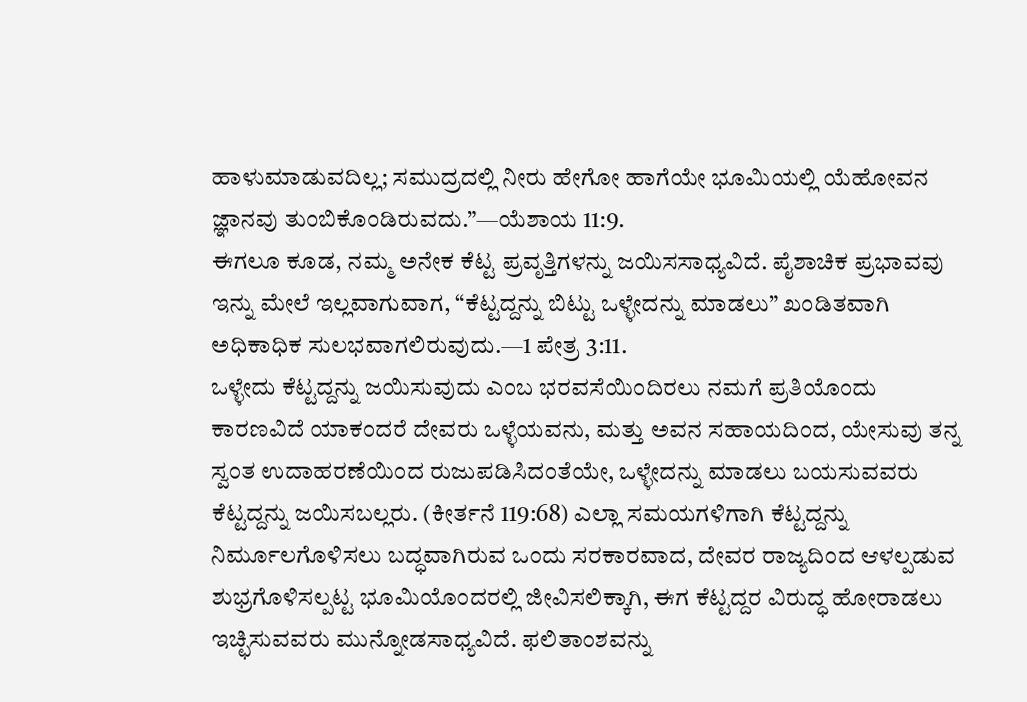ಹಾಳುಮಾಡುವದಿಲ್ಲ; ಸಮುದ್ರದಲ್ಲಿ ನೀರು ಹೇಗೋ ಹಾಗೆಯೇ ಭೂಮಿಯಲ್ಲಿ ಯೆಹೋವನ ಜ್ಞಾನವು ತುಂಬಿಕೊಂಡಿರುವದು.”—ಯೆಶಾಯ 11:9.
ಈಗಲೂ ಕೂಡ, ನಮ್ಮ ಅನೇಕ ಕೆಟ್ಟ ಪ್ರವೃತ್ತಿಗಳನ್ನು ಜಯಿಸಸಾಧ್ಯವಿದೆ. ಪೈಶಾಚಿಕ ಪ್ರಭಾವವು ಇನ್ನು ಮೇಲೆ ಇಲ್ಲವಾಗುವಾಗ, “ಕೆಟ್ಟದ್ದನ್ನು ಬಿಟ್ಟು ಒಳ್ಳೇದನ್ನು ಮಾಡಲು” ಖಂಡಿತವಾಗಿ ಅಧಿಕಾಧಿಕ ಸುಲಭವಾಗಲಿರುವುದು.—1 ಪೇತ್ರ 3:11.
ಒಳ್ಳೇದು ಕೆಟ್ಟದ್ದನ್ನು ಜಯಿಸುವುದು ಎಂಬ ಭರವಸೆಯಿಂದಿರಲು ನಮಗೆ ಪ್ರತಿಯೊಂದು ಕಾರಣವಿದೆ ಯಾಕಂದರೆ ದೇವರು ಒಳ್ಳೆಯವನು, ಮತ್ತು ಅವನ ಸಹಾಯದಿಂದ, ಯೇಸುವು ತನ್ನ ಸ್ವಂತ ಉದಾಹರಣೆಯಿಂದ ರುಜುಪಡಿಸಿದಂತೆಯೇ, ಒಳ್ಳೇದನ್ನು ಮಾಡಲು ಬಯಸುವವರು ಕೆಟ್ಟದ್ದನ್ನು ಜಯಿಸಬಲ್ಲರು. (ಕೀರ್ತನೆ 119:68) ಎಲ್ಲಾ ಸಮಯಗಳಿಗಾಗಿ ಕೆಟ್ಟದ್ದನ್ನು ನಿರ್ಮೂಲಗೊಳಿಸಲು ಬದ್ಧವಾಗಿರುವ ಒಂದು ಸರಕಾರವಾದ, ದೇವರ ರಾಜ್ಯದಿಂದ ಆಳಲ್ಪಡುವ ಶುಭ್ರಗೊಳಿಸಲ್ಪಟ್ಟ ಭೂಮಿಯೊಂದರಲ್ಲಿ ಜೀವಿಸಲಿಕ್ಕಾಗಿ, ಈಗ ಕೆಟ್ಟದ್ದರ ವಿರುದ್ಧ ಹೋರಾಡಲು ಇಚ್ಛಿಸುವವರು ಮುನ್ನೋಡಸಾಧ್ಯವಿದೆ. ಫಲಿತಾಂಶವನ್ನು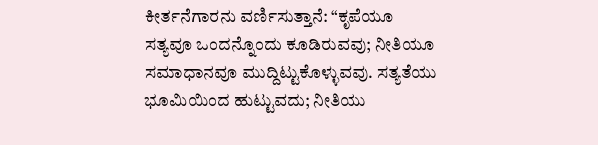ಕೀರ್ತನೆಗಾರನು ವರ್ಣಿಸುತ್ತಾನೆ: “ಕೃಪೆಯೂ ಸತ್ಯವೂ ಒಂದನ್ನೊಂದು ಕೂಡಿರುವವು; ನೀತಿಯೂ ಸಮಾಧಾನವೂ ಮುದ್ದಿಟ್ಟುಕೊಳ್ಳುವವು. ಸತ್ಯತೆಯು ಭೂಮಿಯಿಂದ ಹುಟ್ಟುವದು; ನೀತಿಯು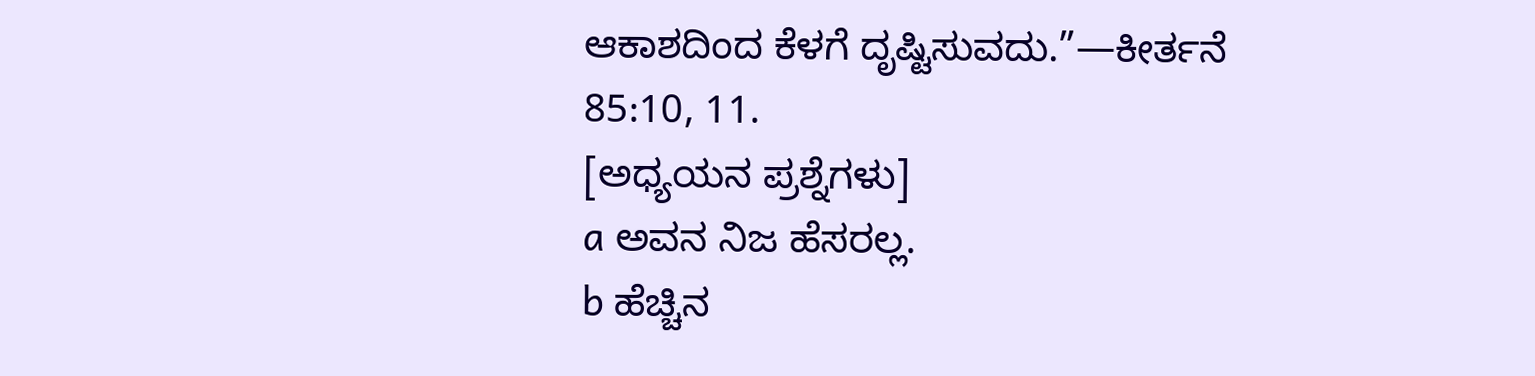ಆಕಾಶದಿಂದ ಕೆಳಗೆ ದೃಷ್ಟಿಸುವದು.”—ಕೀರ್ತನೆ 85:10, 11.
[ಅಧ್ಯಯನ ಪ್ರಶ್ನೆಗಳು]
a ಅವನ ನಿಜ ಹೆಸರಲ್ಲ.
b ಹೆಚ್ಚಿನ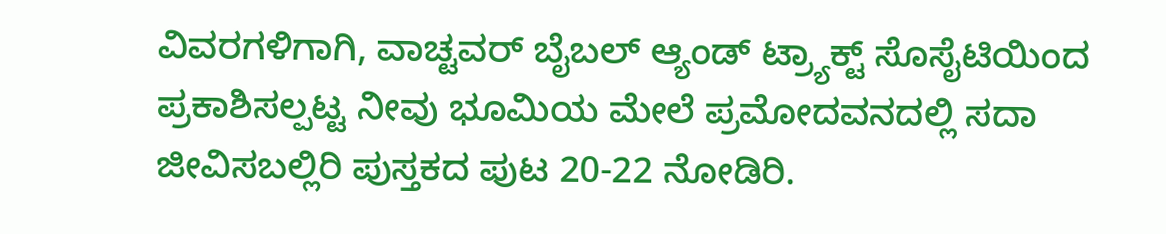ವಿವರಗಳಿಗಾಗಿ, ವಾಚ್ಟವರ್ ಬೈಬಲ್ ಆ್ಯಂಡ್ ಟ್ರ್ಯಾಕ್ಟ್ ಸೊಸೈಟಿಯಿಂದ ಪ್ರಕಾಶಿಸಲ್ಪಟ್ಟ ನೀವು ಭೂಮಿಯ ಮೇಲೆ ಪ್ರಮೋದವನದಲ್ಲಿ ಸದಾ ಜೀವಿಸಬಲ್ಲಿರಿ ಪುಸ್ತಕದ ಪುಟ 20-22 ನೋಡಿರಿ.